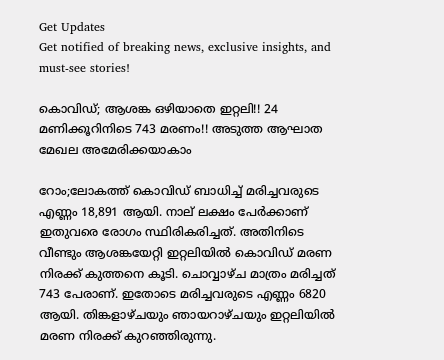Get Updates
Get notified of breaking news, exclusive insights, and must-see stories!

കൊവിഡ്; ആശങ്ക ഒഴിയാതെ ഇറ്റലി!! 24 മണിക്കൂറിനിടെ 743 മരണം!! അടുത്ത ആഘാത മേഖല അമേരിക്കയാകാം

റോം;ലോകത്ത് കൊവിഡ് ബാധിച്ച് മരിച്ചവരുടെ എണ്ണം 18,891 ആയി. നാല് ലക്ഷം പേർക്കാണ് ഇതുവരെ രോഗം സ്ഥിരികരിച്ചത്. അതിനിടെ വീണ്ടും ആശങ്കയേറ്റി ഇറ്റലിയിൽ കൊവിഡ് മരണ നിരക്ക് കുത്തനെ കൂടി. ചൊവ്വാഴ്ച മാത്രം മരിച്ചത് 743 പേരാണ്. ഇതോടെ മരിച്ചവരുടെ എണ്ണം 6820 ആയി. തിങ്കളാഴ്ചയും ഞായറാഴ്ചയും ഇറ്റലിയിൽ മരണ നിരക്ക് കുറഞ്ഞിരുന്നു.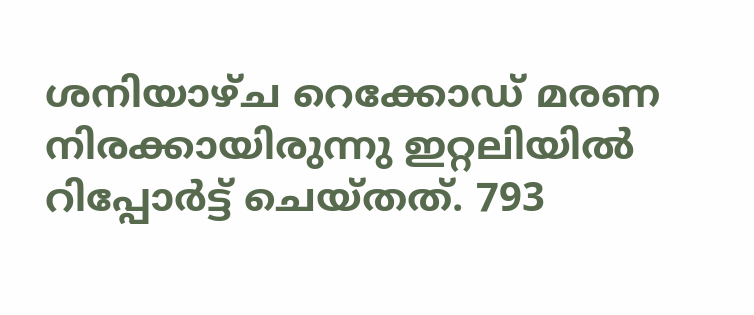ശനിയാഴ്ച റെക്കോഡ് മരണ നിരക്കായിരുന്നു ഇറ്റലിയിൽ റിപ്പോർട്ട് ചെയ്തത്. 793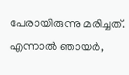പേരായിരുന്നു മരിച്ചത്. എന്നാൽ ഞായർ,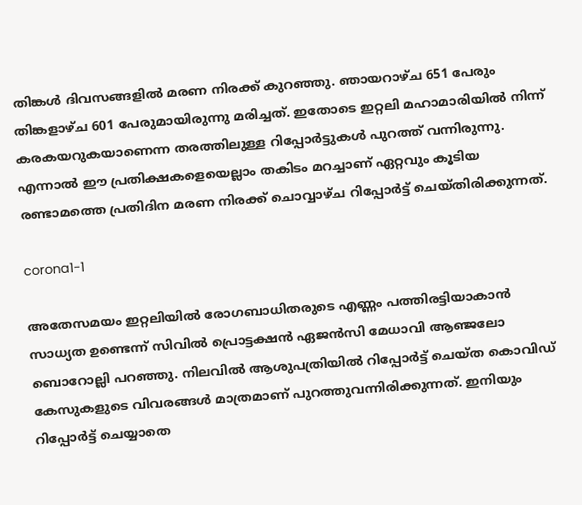തിങ്കൾ ദിവസങ്ങളിൽ മരണ നിരക്ക് കുറഞ്ഞു. ഞായറാഴ്ച 651 പേരും തിങ്കളാഴ്ച 601 പേരുമായിരുന്നു മരിച്ചത്. ഇതോടെ ഇറ്റലി മഹാമാരിയിൽ നിന്ന് കരകയറുകയാണെന്ന തരത്തിലുള്ള റിപ്പോർട്ടുകൾ പുറത്ത് വന്നിരുന്നു. എന്നാൽ ഈ പ്രതിക്ഷകളെയെല്ലാം തകിടം മറച്ചാണ് ഏറ്റവും കൂടിയ രണ്ടാമത്തെ പ്രതിദിന മരണ നിരക്ക് ചൊവ്വാഴ്ച റിപ്പോർട്ട് ചെയ്തിരിക്കുന്നത്.

corona1-1

അതേസമയം ഇറ്റലിയിൽ രോഗബാധിതരുടെ എണ്ണം പത്തിരട്ടിയാകാൻ സാധ്യത ഉണ്ടെന്ന് സിവിൽ പ്രൊട്ടക്ഷൻ ഏജൻസി മേധാവി ആഞ്ജലോ ബൊറോല്ലി പറഞ്ഞു. നിലവിൽ ആശുപത്രിയിൽ റിപ്പോർട്ട് ചെയ്ത കൊവിഡ് കേസുകളുടെ വിവരങ്ങൾ മാത്രമാണ് പുറത്തുവന്നിരിക്കുന്നത്. ഇനിയും റിപ്പോർട്ട് ചെയ്യാതെ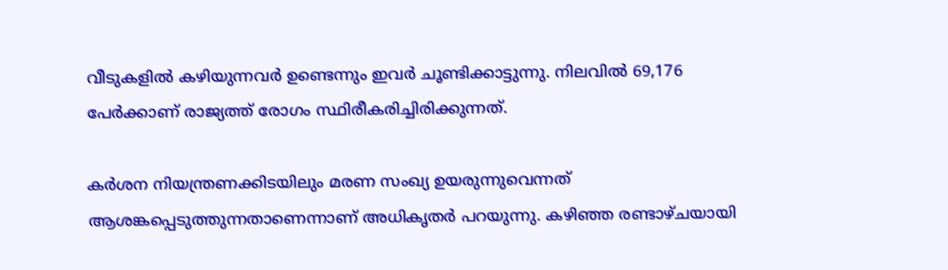വീടുകളിൽ കഴിയുന്നവർ ഉണ്ടെന്നും ഇവർ ചൂണ്ടിക്കാട്ടുന്നു. നിലവിൽ 69,176 പേർക്കാണ് രാജ്യത്ത് രോഗം സ്ഥിരീകരിച്ചിരിക്കുന്നത്.

കർശന നിയന്ത്രണക്കിടയിലും മരണ സംഖ്യ ഉയരുന്നുവെന്നത് ആശങ്കപ്പെടുത്തുന്നതാണെന്നാണ് അധികൃതർ പറയുന്നു. കഴിഞ്ഞ രണ്ടാഴ്ചയായി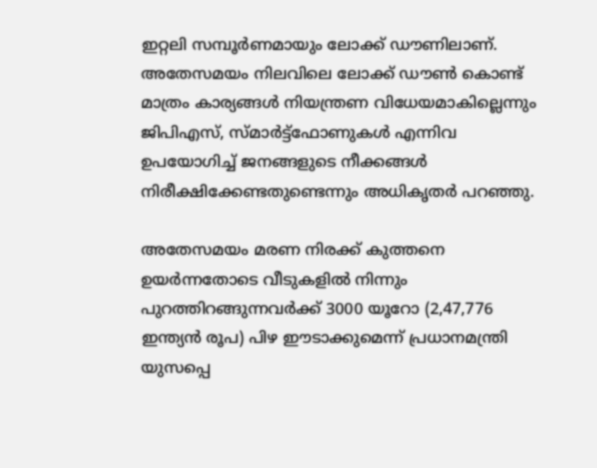ഇറ്റലി സമ്പൂർണമായും ലോക്ക് ഡൗണിലാണ്. അതേസമയം നിലവിലെ ലോക്ക് ഡൗൺ കൊണ്ട് മാത്രം കാര്യങ്ങൾ നിയന്ത്രണ വിധേയമാകില്ലെന്നും ജി‌പി‌എസ്, സ്മാർട്ട്‌ഫോണുകൾ എന്നിവ ഉപയോഗിച്ച് ജനങ്ങളുടെ നീക്കങ്ങൾ നിരീക്ഷിക്കേണ്ടതുണ്ടെന്നും അധികൃതർ പറഞ്ഞു.

അതേസമയം മരണ നിരക്ക് കുത്തനെ ഉയർന്നതോടെ വീടുകളിൽ നിന്നും പുറത്തിറങ്ങുന്നവർക്ക് 3000 യൂറോ (2,47,776 ഇന്ത്യൻ രൂപ) പിഴ ഈടാക്കുമെന്ന് പ്രധാനമന്ത്രി യുസപ്പെ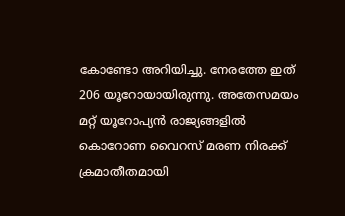കോണ്ടോ അറിയിച്ചു. നേരത്തേ ഇത് 206 യൂറോയായിരുന്നു. അതേസമയം മറ്റ് യൂറോപ്യൻ രാജ്യങ്ങളിൽ കൊറോണ വൈറസ് മരണ നിരക്ക് ക്രമാതീതമായി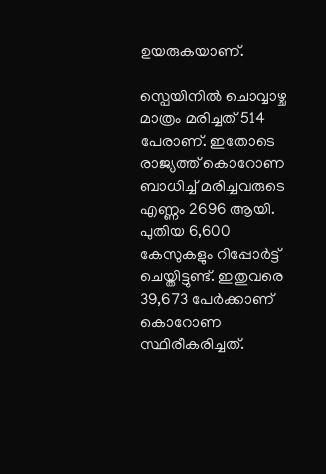ഉയരുകയാണ്.

സ്പെയിനിൽ ചൊവ്വാഴ്ച മാത്രം മരിച്ചത് 514 പേരാണ്. ഇതോടെ രാജ്യത്ത് കൊറോണ ബാധിച്ച് മരിച്ചവരുടെ എണ്ണം 2696 ആയി. പുതിയ 6,600 കേസുകളും റിപ്പോർട്ട് ചെയ്തിട്ടുണ്ട്. ഇതുവരെ 39,673 പേർക്കാണ് കൊറോണ സ്ഥിരീകരിച്ചത്.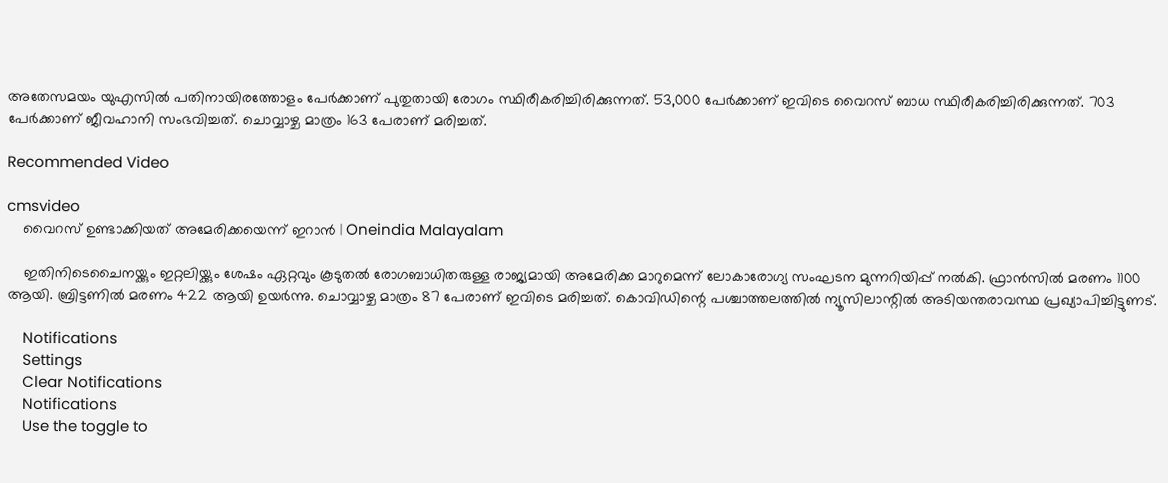അതേസമയം യുഎസിൽ പതിനായിരത്തോളം പേർക്കാണ് പുതുതായി രോഗം സ്ഥിരീകരിച്ചിരിക്കുന്നത്. 53,000 പേർക്കാണ് ഇവിടെ വൈറസ് ബാധ സ്ഥിരീകരിച്ചിരിക്കുന്നത്. 703 പേർക്കാണ് ജീവഹാനി സംഭവിച്ചത്. ചൊവ്വാഴ്ച മാത്രം 163 പേരാണ് മരിച്ചത്.

Recommended Video

cmsvideo
    വൈറസ് ഉണ്ടാക്കിയത് അമേരിക്കയെന്ന് ഇറാന്‍ | Oneindia Malayalam

    ഇതിനിടെചൈനയ്ക്കും ഇറ്റലിയ്ക്കും ശേഷം ഏറ്റവും കൂടുതൽ രോഗബാധിതരുള്ള രാജ്യമായി അമേരിക്ക മാറുമെന്ന് ലോകാരോഗ്യ സംഘടന മുന്നറിയിപ്പ് നൽകി. ഫ്രാൻസിൽ മരണം 1100 ആയി. ബ്രിട്ടണിൽ മരണം 422 ആയി ഉയർന്നു. ചൊവ്വാഴ്ച മാത്രം 87 പേരാണ് ഇവിടെ മരിച്ചത്. കൊവിഡിന്റെ പശ്ചാത്തലത്തിൽ ന്യൂസിലാന്റിൽ അടിയന്തരാവസ്ഥ പ്രഖ്യാപിച്ചിട്ടുണട്.

    Notifications
    Settings
    Clear Notifications
    Notifications
    Use the toggle to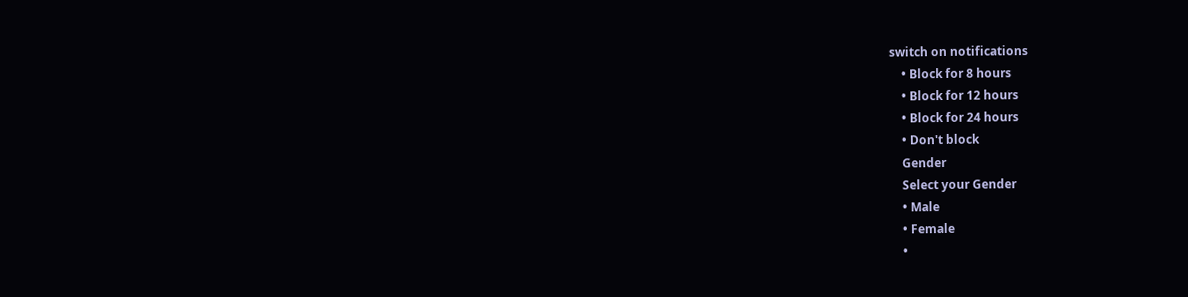switch on notifications
    • Block for 8 hours
    • Block for 12 hours
    • Block for 24 hours
    • Don't block
    Gender
    Select your Gender
    • Male
    • Female
    •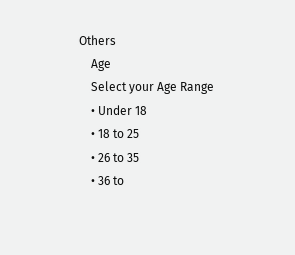Others
    Age
    Select your Age Range
    • Under 18
    • 18 to 25
    • 26 to 35
    • 36 to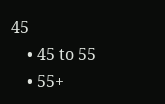45
    • 45 to 55
    • 55+